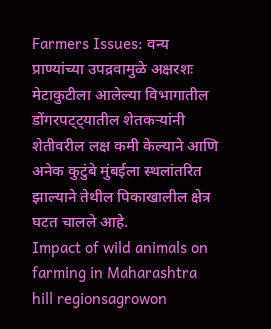Farmers Issues: वन्य प्राण्यांच्या उपद्रवामुळे अक्षरशः मेटाकुटीला आलेल्या विभागातील डोंगरपट्ट्यातील शेतकऱ्यांनी शेतीवरील लक्ष कमी केल्याने आणि अनेक कुटुंबे मुंबईला स्थलांतरित झाल्याने तेथील पिकाखालील क्षेत्र घटत चालले आहे.
Impact of wild animals on farming in Maharashtra hill regionsagrowon